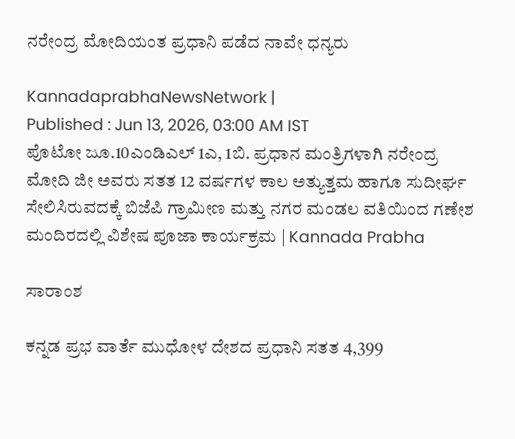ನರೇಂದ್ರ ಮೋದಿಯಂತ ಪ್ರಧಾನಿ ಪಡೆದ ನಾವೇ ಧನ್ಯರು

KannadaprabhaNewsNetwork |
Published : Jun 13, 2026, 03:00 AM IST
ಪೊಟೋ ಜೂ.10ಎಂಡಿಎಲ್ 1ಎ, 1ಬಿ. ಪ್ರಧಾನ ಮಂತ್ರಿಗಳಾಗಿ ನರೇಂದ್ರ ಮೋದಿ ಜೀ ಅವರು ಸತತ 12 ವರ್ಷಗಳ ಕಾಲ ಅತ್ಯುತ್ತಮ ಹಾಗೂ ಸುದೀರ್ಘ ಸೇಲಿಸಿರುವದಕ್ಕೆ ಬಿಜೆಪಿ ಗ್ರಾಮೀಣ ಮತ್ತು ನಗರ ಮಂಡಲ ವತಿಯಿಂದ ಗಣೇಶ ಮಂದಿರದಲ್ಲಿ ವಿಶೇಷ ಪೂಜಾ ಕಾರ್ಯಕ್ರಮ | Kannada Prabha

ಸಾರಾಂಶ

ಕನ್ನಡ ಪ್ರಭ ವಾರ್ತೆ ಮುಧೋಳ ದೇಶದ ಪ್ರಧಾನಿ ಸತತ 4,399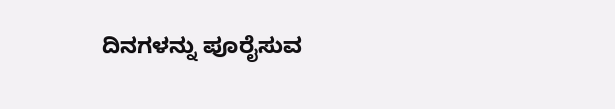ದಿನಗಳನ್ನು ಪೂರೈಸುವ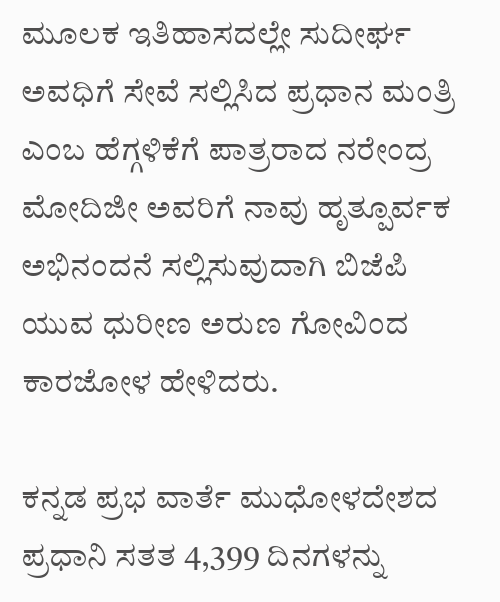ಮೂಲಕ ಇತಿಹಾಸದಲ್ಲೇ ಸುದೀರ್ಘ ಅವಧಿಗೆ ಸೇವೆ ಸಲ್ಲಿಸಿದ ಪ್ರಧಾನ ಮಂತ್ರಿ ಎಂಬ ಹೆಗ್ಗಳಿಕೆಗೆ ಪಾತ್ರರಾದ ನರೇಂದ್ರ ಮೋದಿಜೀ ಅವರಿಗೆ ನಾವು ಹೃತ್ಪೂರ್ವಕ ಅಭಿನಂದನೆ ಸಲ್ಲಿಸುವುದಾಗಿ ಬಿಜೆಪಿ ಯುವ ಧುರೀಣ ಅರುಣ ಗೋವಿಂದ ಕಾರಜೋಳ ಹೇಳಿದರು.

ಕನ್ನಡ ಪ್ರಭ ವಾರ್ತೆ ಮುಧೋಳದೇಶದ ಪ್ರಧಾನಿ ಸತತ 4,399 ದಿನಗಳನ್ನು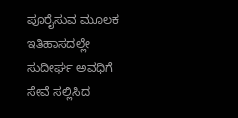ಪೂರೈಸುವ ಮೂಲಕ ಇತಿಹಾಸದಲ್ಲೇ ಸುದೀರ್ಘ ಅವಧಿಗೆ ಸೇವೆ ಸಲ್ಲಿಸಿದ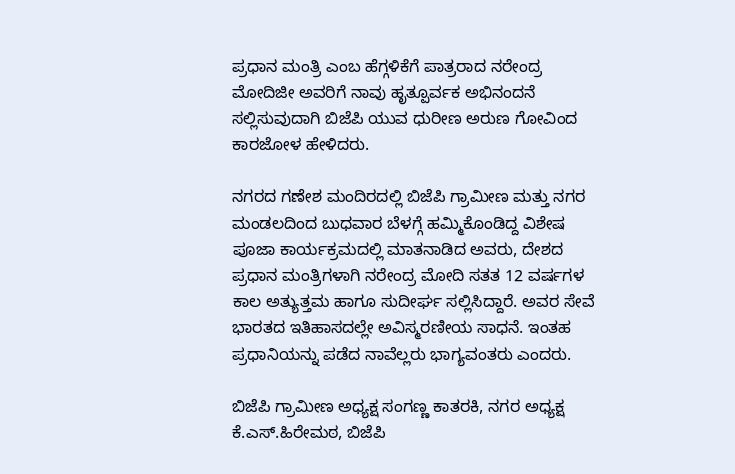ಪ್ರಧಾನ ಮಂತ್ರಿ ಎಂಬ ಹೆಗ್ಗಳಿಕೆಗೆ ಪಾತ್ರರಾದ ನರೇಂದ್ರ ಮೋದಿಜೀ ಅವರಿಗೆ ನಾವು ಹೃತ್ಪೂರ್ವಕ ಅಭಿನಂದನೆ ಸಲ್ಲಿಸುವುದಾಗಿ ಬಿಜೆಪಿ ಯುವ ಧುರೀಣ ಅರುಣ ಗೋವಿಂದ ಕಾರಜೋಳ ಹೇಳಿದರು.

ನಗರದ ಗಣೇಶ ಮಂದಿರದಲ್ಲಿ ಬಿಜೆಪಿ ಗ್ರಾಮೀಣ ಮತ್ತು ನಗರ ಮಂಡಲದಿಂದ ಬುಧವಾರ ಬೆಳಗ್ಗೆ ಹಮ್ಮಿಕೊಂಡಿದ್ದ ವಿಶೇಷ ಪೂಜಾ ಕಾರ್ಯಕ್ರಮದಲ್ಲಿ ಮಾತನಾಡಿದ ಅವರು, ದೇಶದ ಪ್ರಧಾನ ಮಂತ್ರಿಗಳಾಗಿ ನರೇಂದ್ರ ಮೋದಿ ಸತತ 12 ವರ್ಷಗಳ ಕಾಲ ಅತ್ಯುತ್ತಮ ಹಾಗೂ ಸುದೀರ್ಘ ಸಲ್ಲಿಸಿದ್ದಾರೆ. ಅವರ ಸೇವೆ ಭಾರತದ ಇತಿಹಾಸದಲ್ಲೇ ಅವಿಸ್ಮರಣೀಯ ಸಾಧನೆ. ಇಂತಹ ಪ್ರಧಾನಿಯನ್ನು ಪಡೆದ ನಾವೆಲ್ಲರು ಭಾಗ್ಯವಂತರು ಎಂದರು.

ಬಿಜೆಪಿ ಗ್ರಾಮೀಣ ಅಧ್ಯಕ್ಷ ಸಂಗಣ್ಣ ಕಾತರಕಿ, ನಗರ ಅಧ್ಯಕ್ಷ ಕೆ.ಎಸ್.ಹಿರೇಮಠ, ಬಿಜೆಪಿ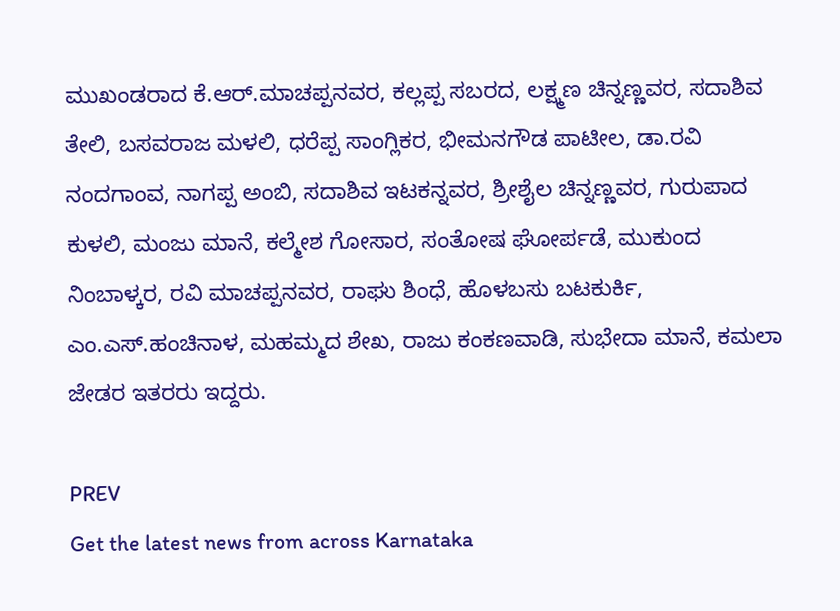ಮುಖಂಡರಾದ ಕೆ.ಆರ್.ಮಾಚಪ್ಪನವರ, ಕಲ್ಲಪ್ಪ ಸಬರದ, ಲಕ್ಷ್ಮಣ ಚಿನ್ನಣ್ಣವರ, ಸದಾಶಿವ ತೇಲಿ, ಬಸವರಾಜ ಮಳಲಿ, ಧರೆಪ್ಪ ಸಾಂಗ್ಲಿಕರ, ಭೀಮನಗೌಡ ಪಾಟೀಲ, ಡಾ.ರವಿ ನಂದಗಾಂವ, ನಾಗಪ್ಪ ಅಂಬಿ, ಸದಾಶಿವ ಇಟಕನ್ನವರ, ಶ್ರೀಶೈಲ ಚಿನ್ನಣ್ಣವರ, ಗುರುಪಾದ ಕುಳಲಿ, ಮಂಜು ಮಾನೆ, ಕಲ್ಮೇಶ ಗೋಸಾರ, ಸಂತೋಷ ಘೋರ್ಪಡೆ, ಮುಕುಂದ ನಿಂಬಾಳ್ಕರ, ರವಿ ಮಾಚಪ್ಪನವರ, ರಾಘು ಶಿಂಧೆ, ಹೊಳಬಸು ಬಟಕುರ್ಕಿ, ಎಂ.ಎಸ್.ಹಂಚಿನಾಳ, ಮಹಮ್ಮದ ಶೇಖ, ರಾಜು ಕಂಕಣವಾಡಿ, ಸುಭೇದಾ ಮಾನೆ, ಕಮಲಾ ಜೇಡರ ಇತರರು ಇದ್ದರು.

PREV
Get the latest news from across Karnataka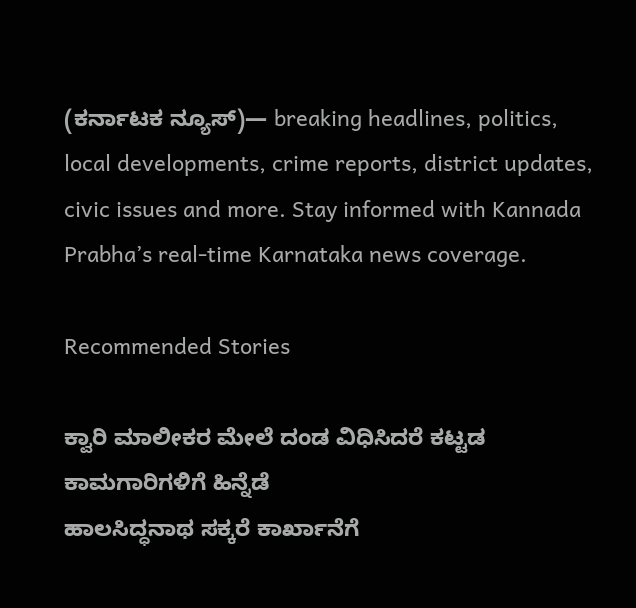(ಕರ್ನಾಟಕ ನ್ಯೂಸ್)— breaking headlines, politics, local developments, crime reports, district updates, civic issues and more. Stay informed with Kannada Prabha’s real‑time Karnataka news coverage.

Recommended Stories

ಕ್ವಾರಿ ಮಾಲೀಕರ ಮೇಲೆ ದಂಡ ವಿಧಿಸಿದರೆ ಕಟ್ಟಡ ಕಾಮಗಾರಿಗಳಿಗೆ ಹಿನ್ನೆಡೆ
ಹಾಲಸಿದ್ಧನಾಥ ಸಕ್ಕರೆ ಕಾರ್ಖಾನೆಗೆ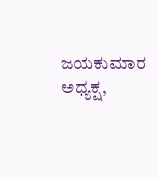ಜಯಕುಮಾರ ಅಧ್ಯಕ್ಷ,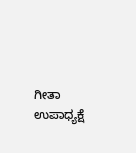ಗೀತಾ ಉಪಾಧ್ಯಕ್ಷೆ